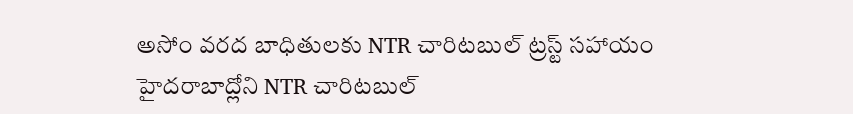అసోం వరద బాధితులకు NTR చారిటబుల్ ట్రస్ట్ సహాయం
హైదరాబాద్లోని NTR చారిటబుల్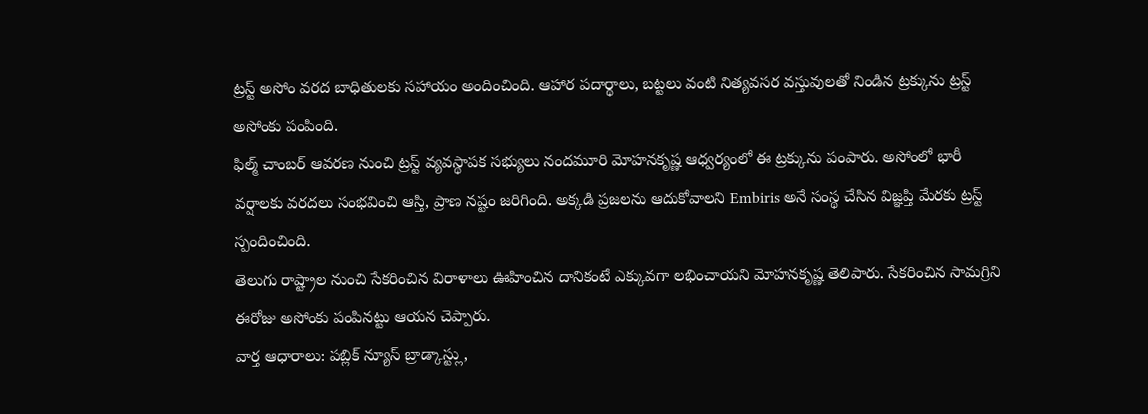ట్రస్ట్ అసోం వరద బాధితులకు సహాయం అందించింది. ఆహార పదార్థాలు, బట్టలు వంటి నిత్యవసర వస్తువులతో నిండిన ట్రక్కును ట్రస్ట్ అసోంకు పంపింది.
ఫిల్మ్ చాంబర్ ఆవరణ నుంచి ట్రస్ట్ వ్యవస్థాపక సభ్యులు నందమూరి మోహనకృష్ణ ఆధ్వర్యంలో ఈ ట్రక్కును పంపారు. అసోంలో భారీ వర్షాలకు వరదలు సంభవించి ఆస్తి, ప్రాణ నష్టం జరిగింది. అక్కడి ప్రజలను ఆదుకోవాలని Embiris అనే సంస్థ చేసిన విజ్ఞప్తి మేరకు ట్రస్ట్ స్పందించింది.
తెలుగు రాష్ట్రాల నుంచి సేకరించిన విరాళాలు ఊహించిన దానికంటే ఎక్కువగా లభించాయని మోహనకృష్ణ తెలిపారు. సేకరించిన సామగ్రిని ఈరోజు అసోంకు పంపినట్టు ఆయన చెప్పారు.
వార్త ఆధారాలు: పబ్లిక్ న్యూస్ బ్రాడ్కాస్ట్లు,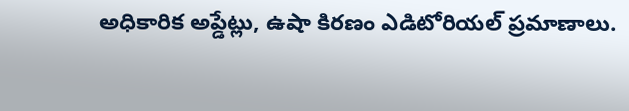అధికారిక అప్డేట్లు, ఉషా కిరణం ఎడిటోరియల్ ప్రమాణాలు.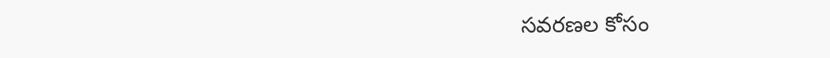సవరణల కోసం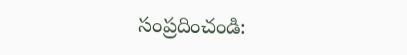సంప్రదించండి: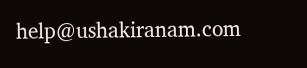help@ushakiranam.com